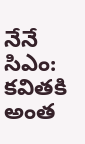నేనే సిఎం: కవితకి అంత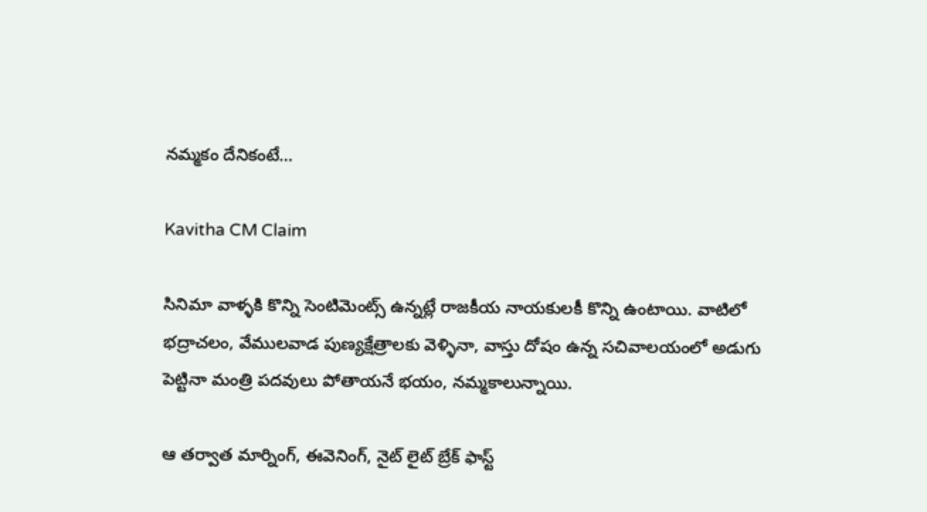నమ్మకం దేనికంటే…

Kavitha CM Claim

సినిమా వాళ్ళకి కొన్ని సెంటిమెంట్స్ ఉన్నట్లే రాజకీయ నాయకులకీ కొన్ని ఉంటాయి. వాటిలో భద్రాచలం, వేములవాడ పుణ్యక్షేత్రాలకు వెళ్ళినా, వాస్తు దోషం ఉన్న సచివాలయంలో అడుగు పెట్టినా మంత్రి పదవులు పోతాయనే భయం, నమ్మకాలున్నాయి.

ఆ తర్వాత మార్నింగ్, ఈవెనింగ్, నైట్ లైట్ బ్రేక్ ఫాస్ట్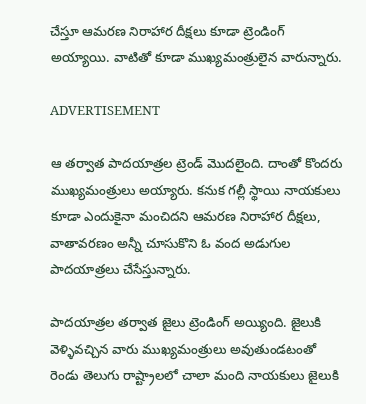చేస్తూ ఆమరణ నిరాహార దీక్షలు కూడా ట్రెండింగ్ అయ్యాయి. వాటితో కూడా ముఖ్యమంత్రులైన వారున్నారు.

ADVERTISEMENT

ఆ తర్వాత పాదయాత్రల ట్రెండ్ మొదలైంది. దాంతో కొందరు ముఖ్యమంత్రులు అయ్యారు. కనుక గల్లీ స్థాయి నాయకులు కూడా ఎందుకైనా మంచిదని ఆమరణ నిరాహార దీక్షలు, వాతావరణం అన్నీ చూసుకొని ఓ వంద అడుగుల పాదయాత్రలు చేసేస్తున్నారు.

పాదయాత్రల తర్వాత జైలు ట్రెండింగ్ అయ్యింది. జైలుకి వెళ్ళివచ్చిన వారు ముఖ్యమంత్రులు అవుతుండటంతో రెండు తెలుగు రాష్ట్రాలలో చాలా మంది నాయకులు జైలుకి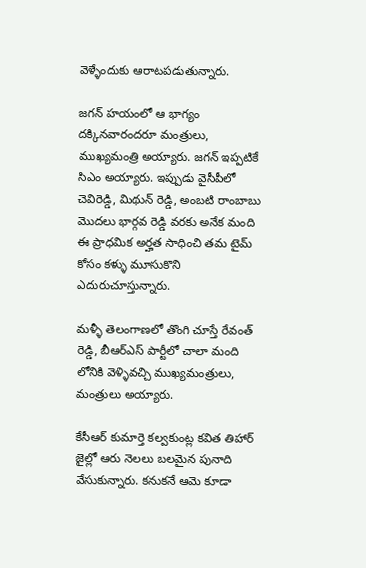వెళ్ళేందుకు ఆరాటపడుతున్నారు.

జగన్‌ హయంలో ఆ భాగ్యం దక్కినవారందరూ మంత్రులు, ముఖ్యమంత్రి అయ్యారు. జగన్‌ ఇప్పటికే సిఎం అయ్యారు. ఇప్పుడు వైసీపీలో చెవిరెడ్డి, మిథున్ రెడ్డి, అంబటి రాంబాబు మొదలు భార్గవ రెడ్డి వరకు అనేక మంది ఈ ప్రాధమిక అర్హత సాధించి తమ టైమ్‌ కోసం కళ్ళు మూసుకొని ఎదురుచూస్తున్నారు.

మళ్ళీ తెలంగాణలో తొంగి చూస్తే రేవంత్ రెడ్డి, బీఆర్ఎస్‌ పార్టీలో చాలా మంది లోనికి వెళ్ళివచ్చి ముఖ్యమంత్రులు, మంత్రులు అయ్యారు.

కేసీఆర్‌ కుమార్తె కల్వకుంట్ల కవిత తిహార్ జైల్లో ఆరు నెలలు బలమైన పునాది వేసుకున్నారు. కనుకనే ఆమె కూడా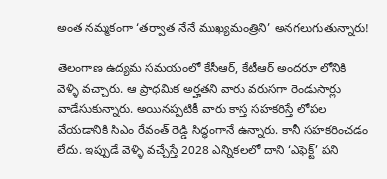అంత నమ్మకంగా ‘తర్వాత నేనే ముఖ్యమంత్రిని’ అనగలుగుతున్నారు!

తెలంగాణ ఉద్యమ సమయంలో కేసీఆర్‌, కేటీఆర్‌ అందరూ లోనికి వెళ్ళి వచ్చారు. ఆ ప్రాధమిక అర్హతని వారు వరుసగా రెండుసార్లు వాడేసుకున్నారు. అయినప్పటికీ వారు కాస్త సహకరిస్తే లోపల వేయడానికి సిఎం రేవంత్ రెడ్డి సిద్ధంగానే ఉన్నారు. కానీ సహకరించడం లేదు. ఇప్పుడే వెళ్ళి వచ్చేస్తే 2028 ఎన్నికలలో దాని ‘ఎఫెక్ట్’ పని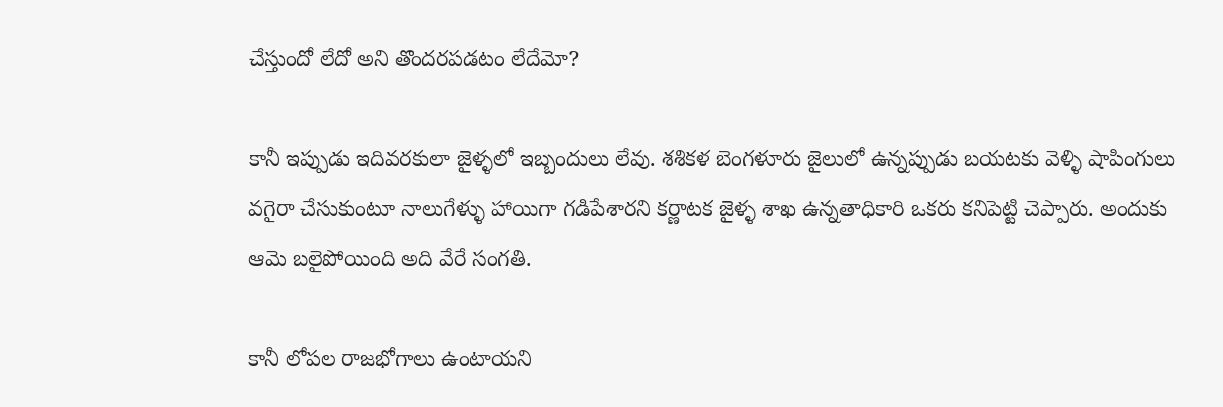చేస్తుందో లేదో అని తొందరపడటం లేదేమో?

కానీ ఇప్పుడు ఇదివరకులా జైళ్ళలో ఇబ్బందులు లేవు. శశికళ బెంగళూరు జైలులో ఉన్నప్పుడు బయటకు వెళ్ళి షాపింగులు వగైరా చేసుకుంటూ నాలుగేళ్ళు హాయిగా గడిపేశారని కర్ణాటక జైళ్ళ శాఖ ఉన్నతాధికారి ఒకరు కనిపెట్టి చెప్పారు. అందుకు ఆమె బలైపోయింది అది వేరే సంగతి.

కానీ లోపల రాజభోగాలు ఉంటాయని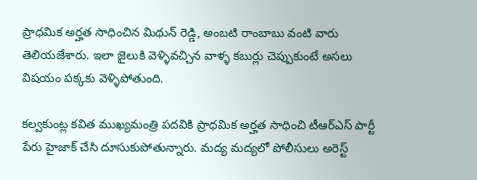ప్రాధమిక అర్హత సాధించిన మిథున్ రెడ్డి, అంబటి రాంబాబు వంటి వారు తెలియజేశారు. ఇలా జైలుకి వెళ్ళివచ్చిన వాళ్ళ కబుర్లు చెప్పుకుంటే అసలు విషయం పక్కకు వెళ్ళిపోతుంది.

కల్వకుంట్ల కవిత ముఖ్యమంత్రి పదవికి ప్రాధమిక అర్హత సాధించి టీఆర్ఎస్‌ పార్టీ పేరు హైజాక్ చేసి దూసుకుపోతున్నారు. మద్య మద్యలో పోలీసులు అరెస్ట్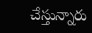చేస్తున్నారు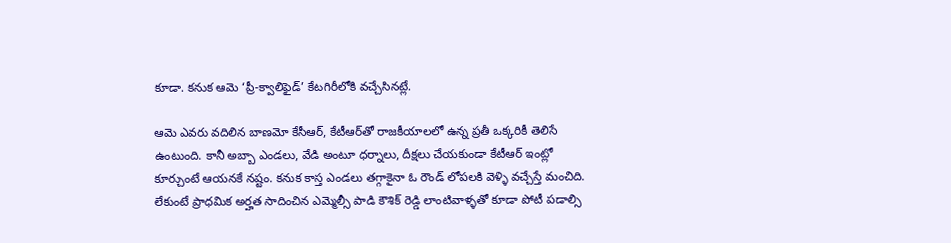కూడా. కనుక ఆమె ‘ప్రీ-క్వాలిఫైడ్’ కేటగిరీలోకి వచ్చేసినట్లే.

ఆమె ఎవరు వదిలిన బాణమో కేసీఆర్‌, కేటీఆర్‌తో రాజకీయాలలో ఉన్న ప్రతీ ఒక్కరికీ తెలిసే ఉంటుంది. కానీ అబ్బా ఎండలు, వేడి అంటూ ధర్నాలు, దీక్షలు చేయకుండా కేటీఆర్‌ ఇంట్లో కూర్చుంటే ఆయనకే నష్టం. కనుక కాస్త ఎండలు తగ్గాకైనా ఓ రౌండ్ లోపలకి వెళ్ళి వచ్చేస్తే మంచిది. లేకుంటే ప్రాధమిక అర్హత సాదించిన ఎమ్మెల్సీ పాడి కౌశిక్ రెడ్డి లాంటివాళ్ళతో కూడా పోటీ పడాల్సి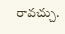రావచ్చు.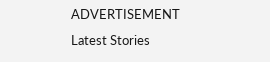ADVERTISEMENT
Latest Stories